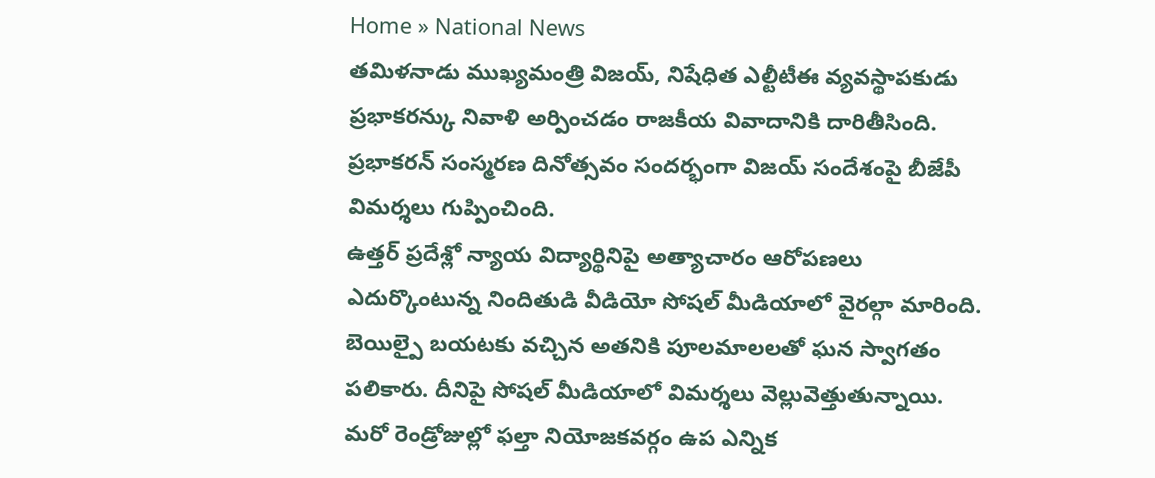Home » National News
తమిళనాడు ముఖ్యమంత్రి విజయ్, నిషేధిత ఎల్టీటీఈ వ్యవస్థాపకుడు ప్రభాకరన్కు నివాళి అర్పించడం రాజకీయ వివాదానికి దారితీసింది. ప్రభాకరన్ సంస్మరణ దినోత్సవం సందర్భంగా విజయ్ సందేశంపై బీజేపీ విమర్శలు గుప్పించింది.
ఉత్తర్ ప్రదేశ్లో న్యాయ విద్యార్థినిపై అత్యాచారం ఆరోపణలు ఎదుర్కొంటున్న నిందితుడి వీడియో సోషల్ మీడియాలో వైరల్గా మారింది. బెయిల్పై బయటకు వచ్చిన అతనికి పూలమాలలతో ఘన స్వాగతం పలికారు. దీనిపై సోషల్ మీడియాలో విమర్శలు వెల్లువెత్తుతున్నాయి.
మరో రెండ్రోజుల్లో ఫల్తా నియోజకవర్గం ఉప ఎన్నిక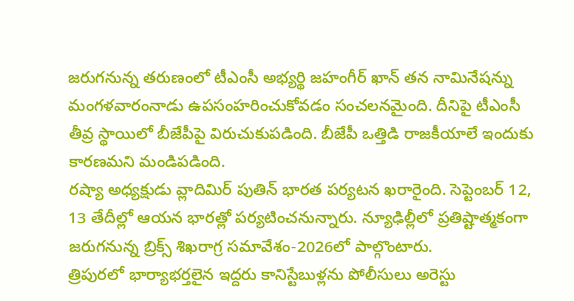జరుగనున్న తరుణంలో టీఎంసీ అభ్యర్థి జహంగీర్ ఖాన్ తన నామినేషన్ను మంగళవారంనాడు ఉపసంహరించుకోవడం సంచలనమైంది. దీనిపై టీఎంసీ తీవ్ర స్థాయిలో బీజేపీపై విరుచుకుపడింది. బీజేపీ ఒత్తిడి రాజకీయాలే ఇందుకు కారణమని మండిపడింది.
రష్యా అధ్యక్షుడు వ్లాదిమిర్ పుతిన్ భారత పర్యటన ఖరారైంది. సెప్టెంబర్ 12, 13 తేదీల్లో ఆయన భారత్లో పర్యటించనున్నారు. న్యూఢిల్లీలో ప్రతిష్టాత్మకంగా జరుగనున్న బ్రిక్స్ శిఖరాగ్ర సమావేశం-2026లో పాల్గొంటారు.
త్రిపురలో భార్యాభర్తలైన ఇద్దరు కానిస్టేబుళ్లను పోలీసులు అరెస్టు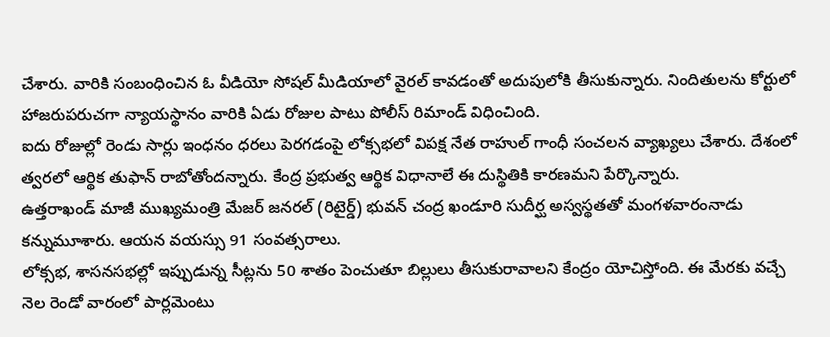చేశారు. వారికి సంబంధించిన ఓ వీడియో సోషల్ మీడియాలో వైరల్ కావడంతో అదుపులోకి తీసుకున్నారు. నిందితులను కోర్టులో హాజరుపరుచగా న్యాయస్థానం వారికి ఏడు రోజుల పాటు పోలీస్ రిమాండ్ విధించింది.
ఐదు రోజుల్లో రెండు సార్లు ఇంధనం ధరలు పెరగడంపై లోక్సభలో విపక్ష నేత రాహుల్ గాంధీ సంచలన వ్యాఖ్యలు చేశారు. దేశంలో త్వరలో ఆర్థిక తుఫాన్ రాబోతోందన్నారు. కేంద్ర ప్రభుత్వ ఆర్థిక విధానాలే ఈ దుస్థితికి కారణమని పేర్కొన్నారు.
ఉత్తరాఖండ్ మాజీ ముఖ్యమంత్రి మేజర్ జనరల్ (రిటైర్డ్) భువన్ చంద్ర ఖండూరి సుదీర్ఘ అస్వస్థతతో మంగళవారంనాడు కన్నుమూశారు. ఆయన వయస్సు 91 సంవత్సరాలు.
లోక్సభ, శాసనసభల్లో ఇప్పుడున్న సీట్లను 50 శాతం పెంచుతూ బిల్లులు తీసుకురావాలని కేంద్రం యోచిస్తోంది. ఈ మేరకు వచ్చే నెల రెండో వారంలో పార్లమెంటు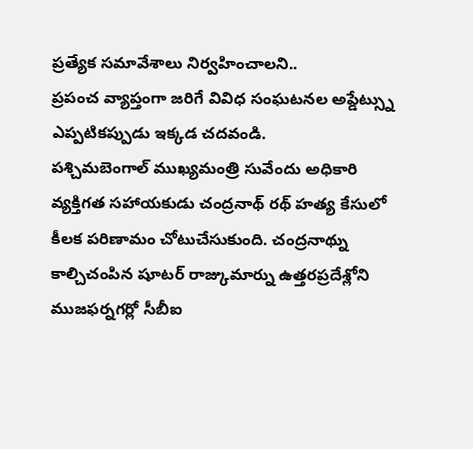ప్రత్యేక సమావేశాలు నిర్వహించాలని..
ప్రపంచ వ్యాప్తంగా జరిగే వివిధ సంఘటనల అప్డేట్స్ను ఎప్పటికప్పుడు ఇక్కడ చదవండి.
పశ్చిమబెంగాల్ ముఖ్యమంత్రి సువేందు అధికారి వ్యక్తిగత సహాయకుడు చంద్రనాథ్ రథ్ హత్య కేసులో కీలక పరిణామం చోటుచేసుకుంది. చంద్రనాథ్ను కాల్చిచంపిన షూటర్ రాజ్కుమార్ను ఉత్తరప్రదేశ్లోని ముజఫర్నగర్లో సీబీఐ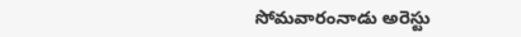సోమవారంనాడు అరెస్టు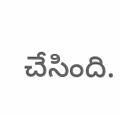చేసింది.